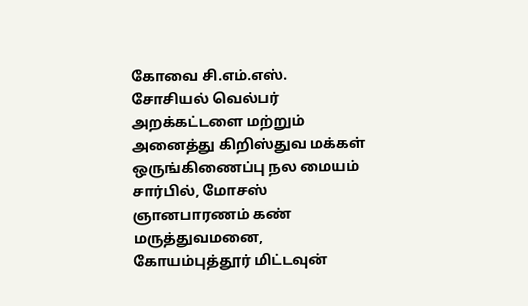கோவை சி.எம்.எஸ். சோசியல் வெல்பர் அறக்கட்டளை மற்றும் அனைத்து கிறிஸ்துவ மக்கள் ஒருங்கிணைப்பு நல மையம் சார்பில், மோசஸ் ஞானபாரணம் கண் மருத்துவமனை, கோயம்புத்தூர் மிட்டவுன்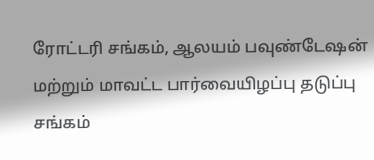ரோட்டரி சங்கம், ஆலயம் பவுண்டேஷன் மற்றும் மாவட்ட பார்வையிழப்பு தடுப்பு சங்கம்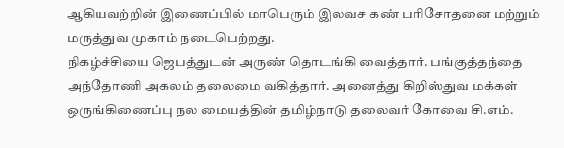ஆகியவற்றின் இணைப்பில் மாபெரும் இலவச கண் பரிசோதனை மற்றும் மருத்துவ முகாம் நடைபெற்றது.
நிகழ்ச்சியை ஜெபத்துடன் அருண் தொடங்கி வைத்தார். பங்குத்தந்தை அந்தோணி அகலம் தலைமை வகித்தார். அனைத்து கிறிஸ்துவ மக்கள் ஒருங்கிணைப்பு நல மையத்தின் தமிழ்நாடு தலைவர் கோவை சி.எம்.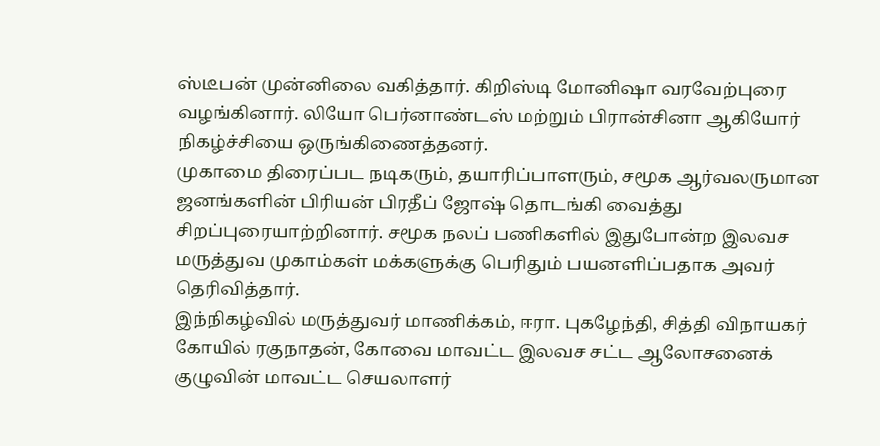ஸ்டீபன் முன்னிலை வகித்தார். கிறிஸ்டி மோனிஷா வரவேற்புரை வழங்கினார். லியோ பெர்னாண்டஸ் மற்றும் பிரான்சினா ஆகியோர் நிகழ்ச்சியை ஒருங்கிணைத்தனர்.
முகாமை திரைப்பட நடிகரும், தயாரிப்பாளரும், சமூக ஆர்வலருமான ஜனங்களின் பிரியன் பிரதீப் ஜோஷ் தொடங்கி வைத்து சிறப்புரையாற்றினார். சமூக நலப் பணிகளில் இதுபோன்ற இலவச மருத்துவ முகாம்கள் மக்களுக்கு பெரிதும் பயனளிப்பதாக அவர் தெரிவித்தார்.
இந்நிகழ்வில் மருத்துவர் மாணிக்கம், ஈரா. புகழேந்தி, சித்தி விநாயகர் கோயில் ரகுநாதன், கோவை மாவட்ட இலவச சட்ட ஆலோசனைக் குழுவின் மாவட்ட செயலாளர்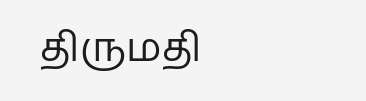திருமதி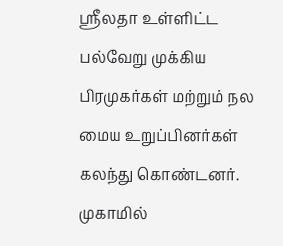ஸ்ரீலதா உள்ளிட்ட பல்வேறு முக்கிய பிரமுகர்கள் மற்றும் நல மைய உறுப்பினர்கள் கலந்து கொண்டனர்.
முகாமில்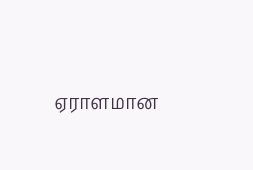ஏராளமான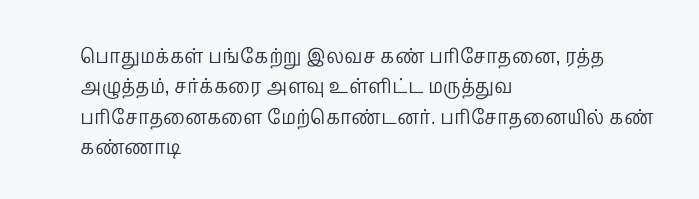பொதுமக்கள் பங்கேற்று இலவச கண் பரிசோதனை, ரத்த அழுத்தம், சர்க்கரை அளவு உள்ளிட்ட மருத்துவ பரிசோதனைகளை மேற்கொண்டனர். பரிசோதனையில் கண் கண்ணாடி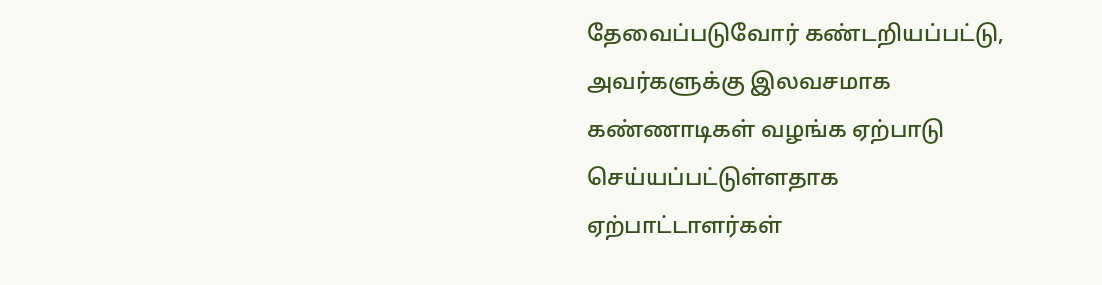தேவைப்படுவோர் கண்டறியப்பட்டு, அவர்களுக்கு இலவசமாக கண்ணாடிகள் வழங்க ஏற்பாடு செய்யப்பட்டுள்ளதாக ஏற்பாட்டாளர்கள்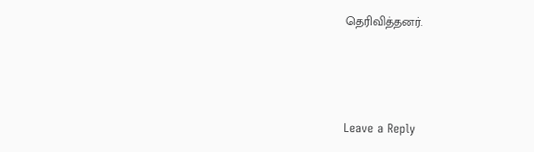தெரிவித்தனர்.



Leave a Reply